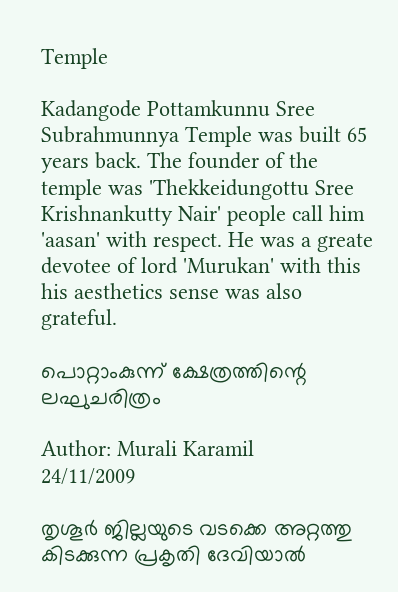Temple

Kadangode Pottamkunnu Sree Subrahmunnya Temple was built 65 years back. The founder of the temple was 'Thekkeidungottu Sree Krishnankutty Nair' people call him 'aasan' with respect. He was a greate devotee of lord 'Murukan' with this his aesthetics sense was also grateful.

പൊറ്റാംകുന്ന് ക്ഷേത്രത്തിന്റെ ലഘുചരിത്രം

Author: Murali Karamil
24/11/2009

തൃശൂര്‍ ജില്ലയുടെ വടക്കെ അറ്റത്തു കിടക്കുന്ന പ്രകൃതി ദേവിയാല്‍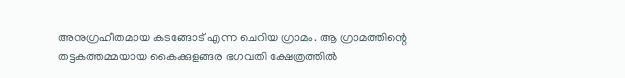അനുഗ്രഹീതമായ കടങ്ങോട് എന്ന ചെറിയ ഗ്രാമം. ആ ഗ്രാമത്തിന്റെ തട്ടകത്തമ്മയായ കൈക്കുളങ്ങര ഭഗവതി ക്ഷേത്രത്തില്‍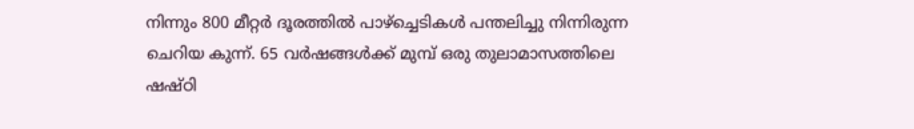നിന്നും 800 മീറ്റര്‍ ദൂരത്തില്‍ പാഴ്ച്ചെടികള്‍ പന്തലിച്ചു നിന്നിരുന്ന ചെറിയ കുന്ന്. 65 വര്‍ഷങ്ങള്‍ക്ക് മുമ്പ് ഒരു തുലാമാസത്തിലെ ഷഷ്ഠി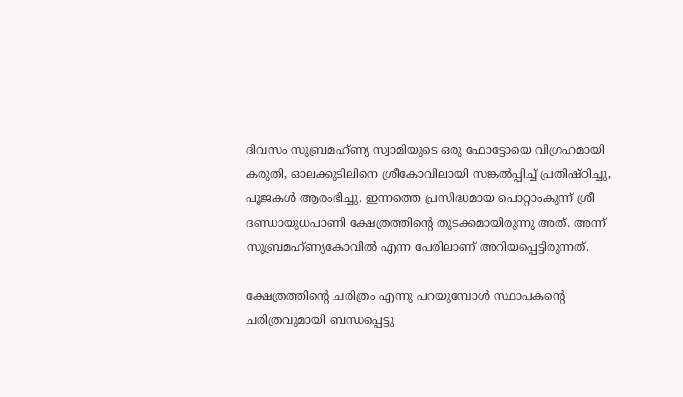ദിവസം സുബ്രമഹ്ണ്യ സ്വാമിയുടെ ഒരു ഫോട്ടോയെ വിഗ്രഹമായി കരുതി, ഓലക്കുടിലിനെ ശ്രീകോവിലായി സങ്കല്‍പ്പിച്ച് പ്രതിഷ്ഠിച്ചു, പൂജകള്‍ ആരംഭിച്ചു. ഇന്നത്തെ പ്രസിദ്ധമായ പൊറ്റാംകുന്ന് ശ്രീ ദണ്ഡായുധപാണി ക്ഷേത്രത്തിന്റെ തുടക്കമായിരുന്നു അത്. അന്ന് സുബ്രമഹ്ണ്യകോവില്‍ എന്ന പേരിലാണ് അറിയപ്പെട്ടിരുന്നത്.

ക്ഷേത്രത്തിന്റെ ചരിത്രം എന്നു പറയുമ്പോള്‍ സ്ഥാപകന്റെ ചരിത്രവുമായി ബന്ധപ്പെട്ടു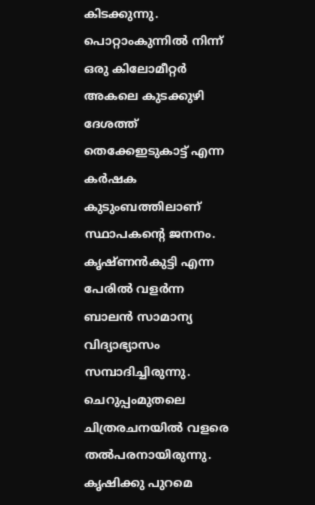കിടക്കുന്നു. പൊറ്റാംകുന്നില്‍ നിന്ന് ഒരു കിലോമീറ്റര്‍ അകലെ കുടക്കുഴി ദേശത്ത് തെക്കേഇടുകാട്ട് എന്ന കര്‍ഷക കുടുംബത്തിലാണ് സ്ഥാപകന്റെ ജനനം. കൃഷ്ണന്‍കുട്ടി എന്ന പേരില്‍ വളര്‍ന്ന ബാലന്‍ സാമാന്യ വിദ്യാഭ്യാസം സമ്പാദിച്ചിരുന്നു. ചെറുപ്പംമുതലെ ചിത്രരചനയില്‍ വളരെ തല്‍പരനായിരുന്നു. കൃഷിക്കു പുറമെ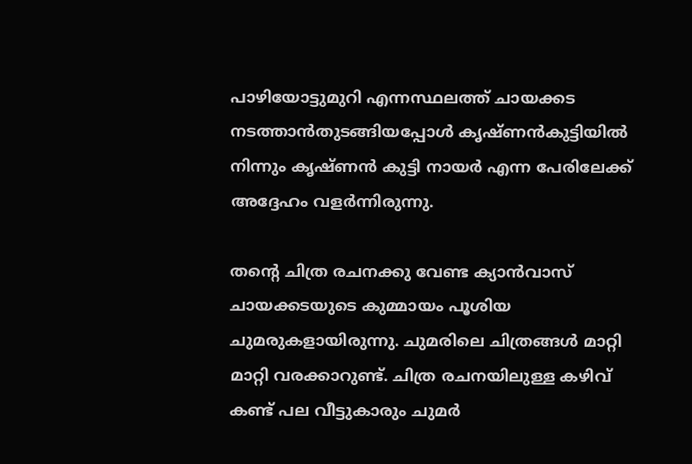പാഴിയോട്ടുമുറി എന്നസ്ഥലത്ത് ചായക്കട നടത്താന്‍തുടങ്ങിയപ്പോള്‍ കൃഷ്ണന്‍കുട്ടിയില്‍ നിന്നും കൃഷ്ണന്‍ കുട്ടി നായര്‍ എന്ന പേരിലേക്ക് അദ്ദേഹം വളര്‍ന്നിരുന്നു.

തന്റെ ചിത്ര രചനക്കു വേണ്ട ക്യാന്‍വാസ് ചായക്കടയുടെ കുമ്മായം പൂശിയ ചുമരുകളായിരുന്നു. ചുമരിലെ ചിത്രങ്ങള്‍ മാറ്റി മാറ്റി വരക്കാറുണ്ട്. ചിത്ര രചനയിലുള്ള കഴിവ് കണ്ട് പല വീട്ടുകാരും ചുമര്‍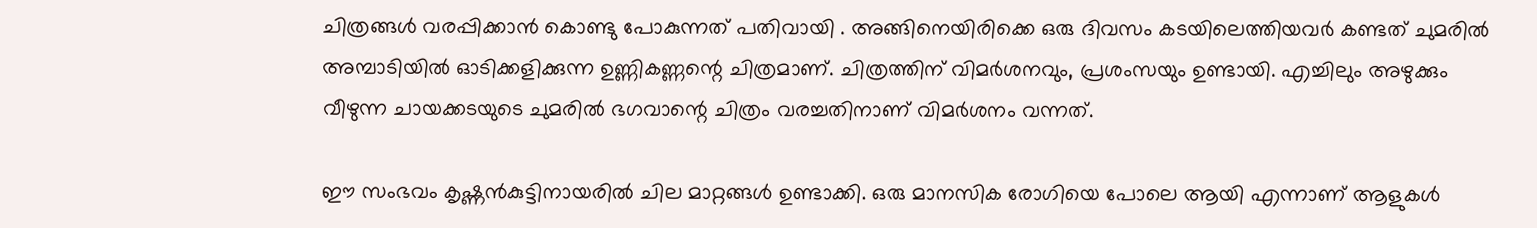ചിത്രങ്ങള്‍ വരപ്പിക്കാന്‍ കൊണ്ടു പോകുന്നത് പതിവായി . അങ്ങിനെയിരിക്കെ ഒരു ദിവസം കടയിലെത്തിയവര്‍ കണ്ടത് ചുമരില്‍ അമ്പാടിയില്‍ ഓടിക്കളിക്കുന്ന ഉണ്ണികണ്ണന്റെ ചിത്രമാണ്. ചിത്രത്തിന് വിമര്‍ശനവും, പ്രശംസയും ഉണ്ടായി. എച്ചിലും അഴുക്കും വീഴുന്ന ചായക്കടയുടെ ചുമരില്‍ ഭഗവാന്റെ ചിത്രം വരച്ചതിനാണ് വിമര്‍ശനം വന്നത്.

ഈ സംഭവം കൃഷ്ണന്‍കുട്ടിനായരില്‍ ചില മാറ്റങ്ങള്‍ ഉണ്ടാക്കി. ഒരു മാനസിക രോഗിയെ പോലെ ആയി എന്നാണ് ആളുകള്‍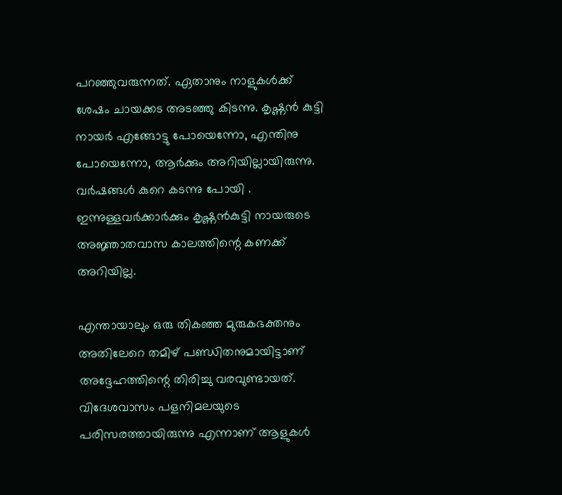പറഞ്ഞുവരുന്നത്. ഏതാനും നാളുകള്‍ക്ക് ശേഷം ചായക്കട അടഞ്ഞു കിടന്നു. കൃഷ്ണന്‍ കുട്ടി നായര്‍ എങ്ങോട്ടു പോയെന്നോ, എന്തിനു പോയെന്നോ, ആര്‍ക്കും അറിയില്ലായിരുന്നു. വര്‍ഷങ്ങള്‍ കുറെ കടന്നു പോയി . ഇന്നുള്ളവര്‍ക്കാര്‍ക്കും കൃഷ്ണന്‍കുട്ടി നായരുടെ അജ്ഞാതവാസ കാലത്തിന്റെ കണക്ക് അറിയില്ല.

എന്തായാലും ഒരു തികഞ്ഞ മുരുകഭക്തനും അതിലേറെ തമിഴ് പണ്ഡിതനുമായിട്ടാണ് അദ്ദേഹത്തിന്റെ തിരിച്ചു വരവുണ്ടായത്. വിദേശവാസം പളനിമലയുടെ പരിസരത്തായിരുന്നു എന്നാണ് ആളുകള്‍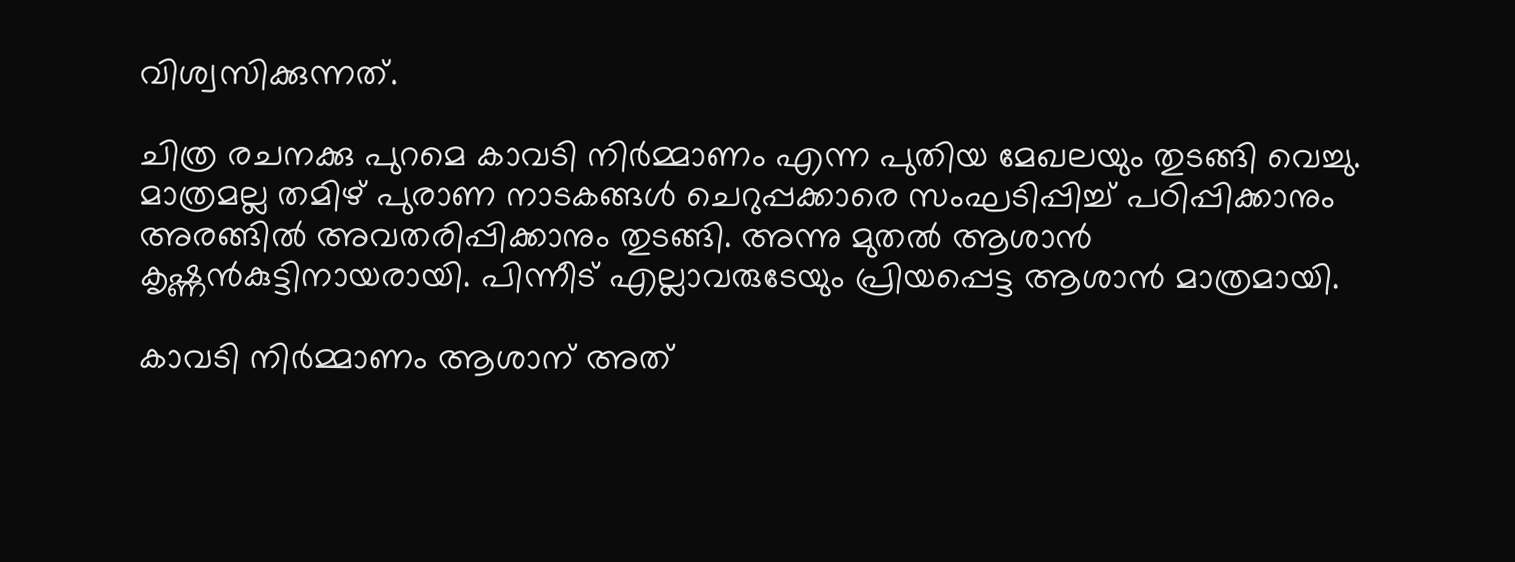വിശ്വസിക്കുന്നത്.

ചിത്ര രചനക്കു പുറമെ കാവടി നിര്‍മ്മാണം എന്ന പുതിയ മേഖലയും തുടങ്ങി വെച്ചു. മാത്രമല്ല തമിഴ് പുരാണ നാടകങ്ങള്‍ ചെറുപ്പക്കാരെ സംഘടിപ്പിച്ച് പഠിപ്പിക്കാനും അരങ്ങില്‍ അവതരിപ്പിക്കാനും തുടങ്ങി. അന്നു മുതല്‍ ആശാന്‍ കൃഷ്ണന്‍കുട്ടിനായരായി. പിന്നീട് എല്ലാവരുടേയും പ്രിയപ്പെട്ട ആശാന്‍ മാത്രമായി.

കാവടി നിര്‍മ്മാണം ആശാന് അത്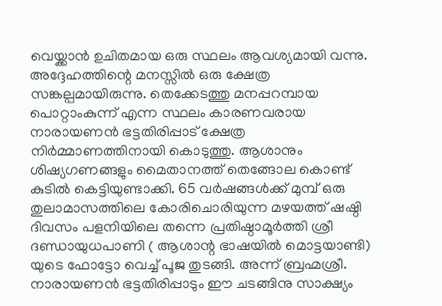വെയ്ക്കാന്‍ ഉചിതമായ ഒരു സ്ഥലം ആവശ്യമായി വന്നു. അദ്ദേഹത്തിന്റെ മനസ്സില്‍ ഒരു ക്ഷേത്ര സങ്കല്പമായിരുന്നു. തെക്കേടത്തു മനപ്പറമ്പായ പൊറ്റാംകുന്ന് എന്ന സ്ഥലം കാരണവരായ നാരായണന്‍ ഭട്ടതിരിപ്പാട് ക്ഷേത്ര നിര്‍മ്മാണത്തിനായി കൊടുത്തു. ആശാനും ശിഷ്യഗണങ്ങളും മൈതാനത്ത് തെങ്ങോല കൊണ്ട് കുടില്‍ കെട്ടിയുണ്ടാക്കി. 65 വര്‍ഷങ്ങള്‍ക്ക് മുമ്പ് ഒരു തുലാമാസത്തിലെ കോരിചൊരിയുന്ന മഴയത്ത് ഷഷ്ഠി ദിവസം പളനിയിലെ തന്നെ പ്രതിഷ്ഠാമൂര്‍ത്തി ശ്രീ ദണ്ഡായുധപാണി ( ആശാന്റ ഭാഷയില്‍ മൊട്ടയാണ്ടി) യുടെ ഫോട്ടോ വെച്ച് പൂജ തുടങ്ങി. അന്ന് ബ്രഹ്മശ്രീ. നാരായണന്‍ ഭട്ടതിരിപ്പാടും ഈ ചടങ്ങിനു സാക്ഷ്യം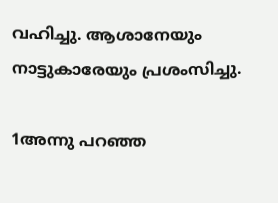വഹിച്ചു. ആശാനേയും നാട്ടുകാരേയും പ്രശംസിച്ചു.

1അന്നു പറഞ്ഞ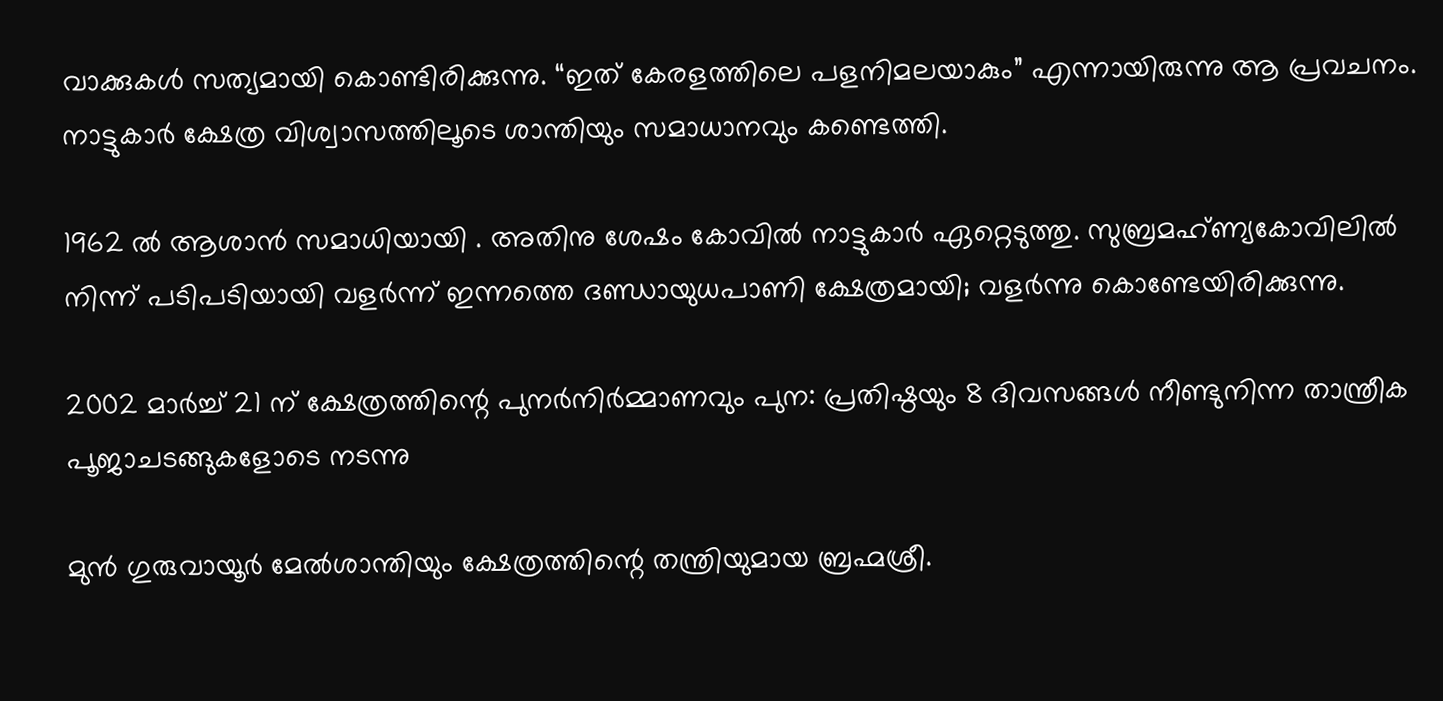വാക്കുകള്‍ സത്യമായി കൊണ്ടിരിക്കുന്നു. “ഇത് കേരളത്തിലെ പളനിമലയാകും” എന്നായിരുന്നു ആ പ്രവചനം. നാട്ടുകാര്‍ ക്ഷേത്ര വിശ്വാസത്തിലൂടെ ശാന്തിയും സമാധാനവും കണ്ടെത്തി.

1962 ല്‍ ആശാന്‍ സമാധിയായി . അതിനു ശേഷം കോവില്‍ നാട്ടുകാര്‍ ഏറ്റെടുത്തു. സുബ്രമഹ്ണ്യകോവിലില്‍ നിന്ന് പടിപടിയായി വളര്‍ന്ന് ഇന്നത്തെ ദണ്ഡായുധപാണി ക്ഷേത്രമായി; വളര്‍ന്നു കൊണ്ടേയിരിക്കുന്നു.

2002 മാര്‍ച്ച് 21 ന് ക്ഷേത്രത്തിന്റെ പുനര്‍നിര്‍മ്മാണവും പുന: പ്രതിഷ്ഠയും 8 ദിവസങ്ങള്‍ നീണ്ടുനിന്ന താന്ത്രീക പൂജാചടങ്ങുകളോടെ നടന്നു

മുന്‍ ഗുരുവായൂര്‍ മേല്‍ശാന്തിയും ക്ഷേത്രത്തിന്റെ തന്ത്രിയുമായ ബ്രഹ്മശ്രീ.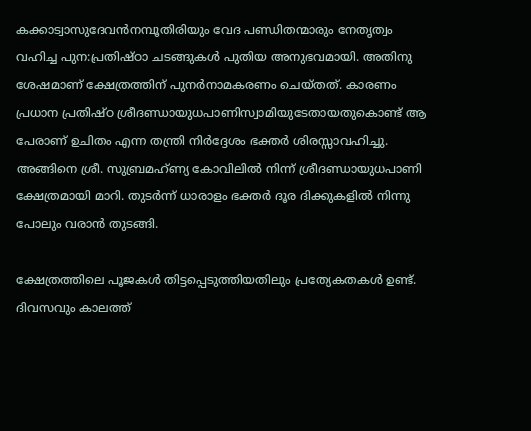കക്കാട്വാസുദേവന്‍നമ്പൂതിരിയും വേദ പണ്ഡിതന്മാരും നേതൃത്വം വഹിച്ച പുന:പ്രതിഷ്ഠാ ചടങ്ങുകള്‍ പുതിയ അനുഭവമായി. അതിനു ശേഷമാണ് ക്ഷേത്രത്തിന് പുനര്‍നാമകരണം ചെയ്തത്. കാരണം പ്രധാന പ്രതിഷ്ഠ ശ്രീദണ്ഡായുധപാണിസ്വാമിയുടേതായതുകൊണ്ട് ആ പേരാണ് ഉചിതം എന്ന തന്ത്രി നിര്‍ദ്ദേശം ഭക്തര്‍ ശിരസ്സാവഹിച്ചു. അങ്ങിനെ ശ്രീ. സുബ്രമഹ്ണ്യ കോവിലില്‍ നിന്ന് ശ്രീദണ്ഡായുധപാണി ക്ഷേത്രമായി മാറി. തുടര്‍ന്ന് ധാരാളം ഭക്തര്‍ ദൂര ദിക്കുകളില്‍ നിന്നു പോലും വരാന്‍ തുടങ്ങി.

ക്ഷേത്രത്തിലെ പൂജകള്‍ തിട്ടപ്പെടുത്തിയതിലും പ്രത്യേകതകള്‍ ഉണ്ട്. ദിവസവും കാലത്ത്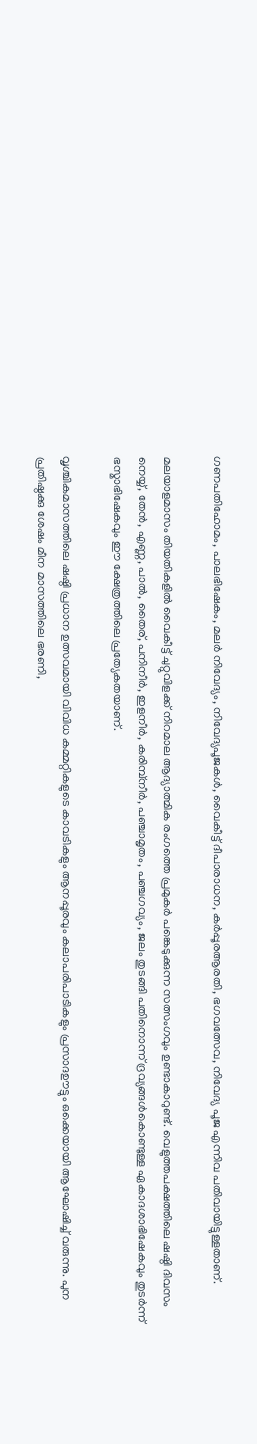ഗണപതിഹോമം, പാലഭിഷേകം, മലര്‍ നിവേദ്യം, നിവേദ്യപൂജകള്‍, വൈകീട്ട് ദീപാരാധന, കര്‍പ്പൂരആരതി, ഭഗവത്സേവ, നിവേദ്യ പൂജ എന്നിവ പതിവായിട്ടുള്ളതാണ്.

മലയാളമാസം തിയതികളില്‍ വൈകീട്ട് ചുറ്റുവിളക്ക് നിറമാല ആദ്യാത്മിക രംഗത്തെ പ്രമുകര്‍ പങ്കെടുക്കുന്ന സത്സംഗവും ഉണ്ടാകാറുണ്ട്. വെളുത്തപക്ഷത്തിലെ ഷഷ്ഠി ദിവസം നെയ്യ്, തേന്‍, എണ്ണ, പാല്‍, തൈര്, പനിനീര്‍, ഇളനീര്‍, കരിമ്പ്നീര്‍, പഞ്ചാമൃതം, പഞ്ചഗവ്യം, ജലം തുടങ്ങി പതിനൊന്ന് ദ്രവ്യങ്ങള്‍കൊണ്ടുള്ള ഏകാദശാഭിഷേകവും തുടര്‍ന്ന് ഭസ്മാഭിഷേകവും ഈ ക്ഷേത്രത്തിലെ പ്രത്യേകതയാണ്.

വൃശ്ചികമാസത്തിലെ ഷഷ്ഠി പ്രധാന ഉത്സവമായി വിവിധ കമ്മറ്റികളുടെ കാവടികളും ആനപ്പൂരവും കലാപരിപാടികളും പ്രസാദഊട്ടും ഒക്കെയായി ആഘോഷിച്ച് വരുന്നു. പുന പ്രതിഷ്ഠക്കു ശേഷം മീന മാസത്തിലെ ഭരണി,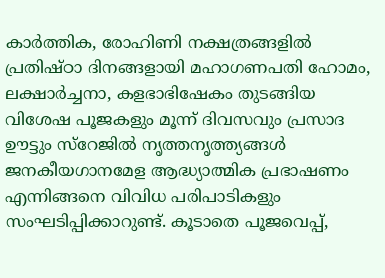കാര്‍ത്തിക, രോഹിണി നക്ഷത്രങ്ങളില്‍ പ്രതിഷ്ഠാ ദിനങ്ങളായി മഹാഗണപതി ഹോമം, ലക്ഷാര്‍ച്ചനാ, കളഭാഭിഷേകം തുടങ്ങിയ വിശേഷ പൂജകളും മൂന്ന് ദിവസവും പ്രസാദ ഊട്ടും സ്റേജില്‍ നൃത്തനൃത്ത്യങ്ങള്‍ ജനകീയഗാനമേള ആദ്ധ്യാത്മിക പ്രഭാഷണം എന്നിങ്ങനെ വിവിധ പരിപാടികളും സംഘടിപ്പിക്കാറുണ്ട്. കൂടാതെ പൂജവെപ്പ്,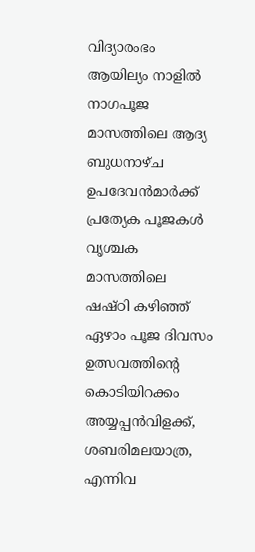വിദ്യാരംഭം ആയില്യം നാളില്‍ നാഗപൂജ മാസത്തിലെ ആദ്യ ബുധനാഴ്ച ഉപദേവന്‍മാര്‍ക്ക് പ്രത്യേക പൂജകള്‍ വൃശ്ചക മാസത്തിലെ ഷഷ്ഠി കഴിഞ്ഞ് ഏഴാം പൂജ ദിവസം ഉത്സവത്തിന്റെ കൊടിയിറക്കം അയ്യപ്പന്‍വിളക്ക്, ശബരിമലയാത്ര, എന്നിവ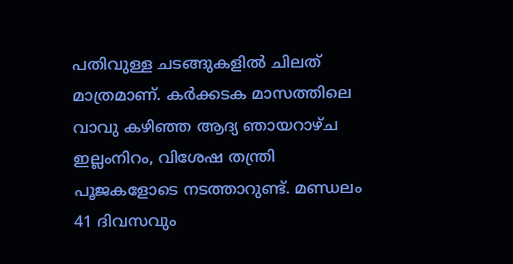പതിവുള്ള ചടങ്ങുകളില്‍ ചിലത് മാത്രമാണ്. കര്‍ക്കടക മാസത്തിലെ വാവു കഴിഞ്ഞ ആദ്യ ഞായറാഴ്ച ഇല്ലംനിറം, വിശേഷ തന്ത്രി പൂജകളോടെ നടത്താറുണ്ട്. മണ്ഡലം 41 ദിവസവും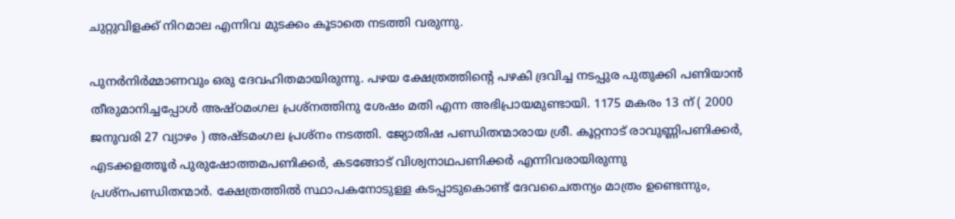ചുറ്റുവിളക്ക് നിറമാല എന്നിവ മുടക്കം കൂടാതെ നടത്തി വരുന്നു.

പുനര്‍നിര്‍മ്മാണവും ഒരു ദേവഹിതമായിരുന്നു. പഴയ ക്ഷേത്രത്തിന്റെ പഴകി ദ്രവിച്ച നടപ്പുര പുതുക്കി പണിയാന്‍ തീരുമാനിച്ചപ്പോള്‍ അഷ്ഠമംഗല പ്രശ്നത്തിനു ശേഷം മതി എന്ന അഭിപ്രായമുണ്ടായി. 1175 മകരം 13 ന് ( 2000 ജനുവരി 27 വ്യാഴം ) അഷ്ടമംഗല പ്രശ്നം നടത്തി. ജ്യോതിഷ പണ്ഡിതന്മാരായ ശ്രീ. കൂറ്റനാട് രാവുണ്ണിപണിക്കര്‍, എടക്കളത്തൂര്‍ പുരുഷോത്തമപണിക്കര്‍, കടങ്ങോട് വിശ്വനാഥപണിക്കര്‍ എന്നിവരായിരുന്നു പ്രശ്നപണ്ഡിതന്മാര്‍. ക്ഷേത്രത്തില്‍ സ്ഥാപകനോടുള്ള കടപ്പാടുകൊണ്ട് ദേവചൈതന്യം മാത്രം ഉണ്ടെന്നും,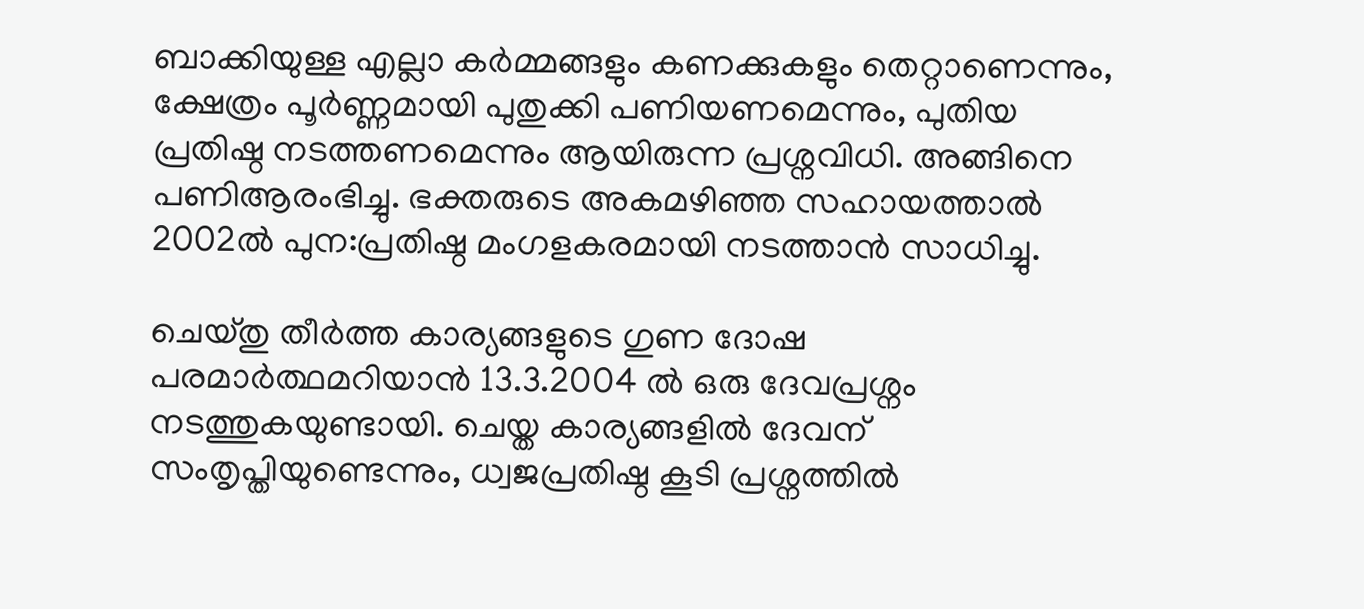ബാക്കിയുള്ള എല്ലാ കര്‍മ്മങ്ങളും കണക്കുകളും തെറ്റാണെന്നും, ക്ഷേത്രം പൂര്‍ണ്ണമായി പുതുക്കി പണിയണമെന്നും, പുതിയ പ്രതിഷ്ഠ നടത്തണമെന്നും ആയിരുന്ന പ്രശ്നവിധി. അങ്ങിനെ പണിആരംഭിച്ചു. ഭക്തരുടെ അകമഴിഞ്ഞ സഹായത്താല്‍ 2002ല്‍ പുന:പ്രതിഷ്ഠ മംഗളകരമായി നടത്താന്‍ സാധിച്ചു.

ചെയ്തു തീര്‍ത്ത കാര്യങ്ങളുടെ ഗുണ ദോഷ പരമാര്‍ത്ഥമറിയാന്‍ 13.3.2004 ല്‍ ഒരു ദേവപ്രശ്നം നടത്തുകയുണ്ടായി. ചെയ്ത കാര്യങ്ങളില്‍ ദേവന് സംതൃപ്തിയുണ്ടെന്നും, ധ്വജപ്രതിഷ്ഠ കൂടി പ്രശ്നത്തില്‍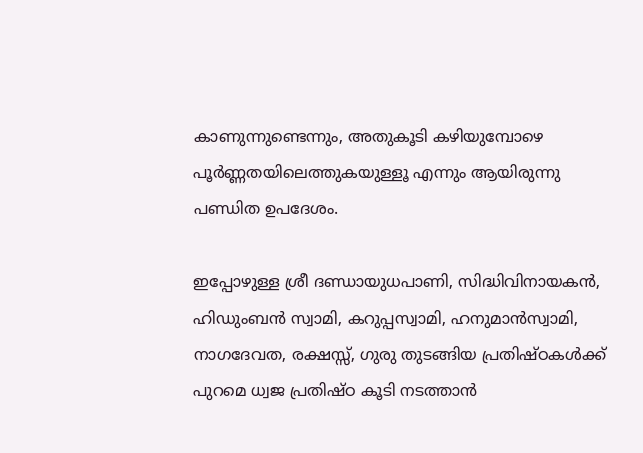കാണുന്നുണ്ടെന്നും, അതുകൂടി കഴിയുമ്പോഴെ പൂര്‍ണ്ണതയിലെത്തുകയുള്ളൂ എന്നും ആയിരുന്നു പണ്ഡിത ഉപദേശം.

ഇപ്പോഴുള്ള ശ്രീ ദണ്ഡായുധപാണി, സിദ്ധിവിനായകന്‍, ഹിഡുംബന്‍ സ്വാമി, കറുപ്പസ്വാമി, ഹനുമാന്‍സ്വാമി, നാഗദേവത, രക്ഷസ്സ്, ഗുരു തുടങ്ങിയ പ്രതിഷ്ഠകള്‍ക്ക് പുറമെ ധ്വജ പ്രതിഷ്ഠ കൂടി നടത്താന്‍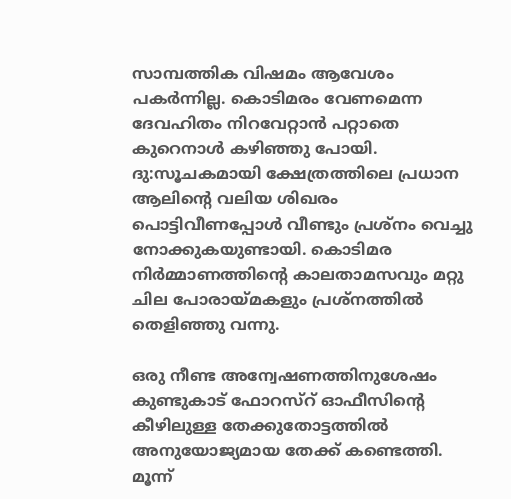സാമ്പത്തിക വിഷമം ആവേശം പകര്‍ന്നില്ല. കൊടിമരം വേണമെന്ന ദേവഹിതം നിറവേറ്റാന്‍ പറ്റാതെ കുറെനാള്‍ കഴിഞ്ഞു പോയി. ദു:സൂചകമായി ക്ഷേത്രത്തിലെ പ്രധാന ആലിന്റെ വലിയ ശിഖരം പൊട്ടിവീണപ്പോള്‍ വീണ്ടും പ്രശ്നം വെച്ചു നോക്കുകയുണ്ടായി. കൊടിമര നിര്‍മ്മാണത്തിന്റെ കാലതാമസവും മറ്റു ചില പോരായ്മകളും പ്രശ്നത്തില്‍ തെളിഞ്ഞു വന്നു.

ഒരു നീണ്ട അന്വേഷണത്തിനുശേഷം കുണ്ടുകാട് ഫോറസ്റ് ഓഫീസിന്റെ കീഴിലുള്ള തേക്കുതോട്ടത്തില്‍ അനുയോജ്യമായ തേക്ക് കണ്ടെത്തി. മൂന്ന്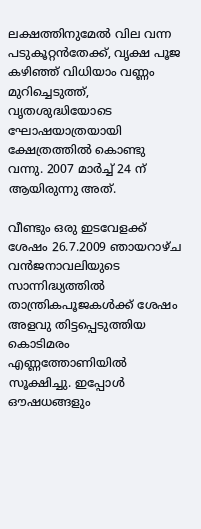ലക്ഷത്തിനുമേല്‍ വില വന്ന പടുകൂറ്റന്‍തേക്ക്, വൃക്ഷ പൂജ കഴിഞ്ഞ് വിധിയാം വണ്ണം മുറിച്ചെടുത്ത്, വൃതശുദ്ധിയോടെ ഘോഷയാത്രയായി ക്ഷേത്രത്തില്‍ കൊണ്ടു വന്നു. 2007 മാര്‍ച്ച് 24 ന് ആയിരുന്നു അത്.

വീണ്ടും ഒരു ഇടവേളക്ക് ശേഷം 26.7.2009 ഞായറാഴ്ച വന്‍ജനാവലിയുടെ സാന്നിദ്ധ്യത്തില്‍ താന്ത്രികപൂജകള്‍ക്ക് ശേഷം അളവു തിട്ടപ്പെടുത്തിയ കൊടിമരം എണ്ണത്തോണിയില്‍ സൂക്ഷിച്ചു. ഇപ്പോള്‍ ഔഷധങ്ങളും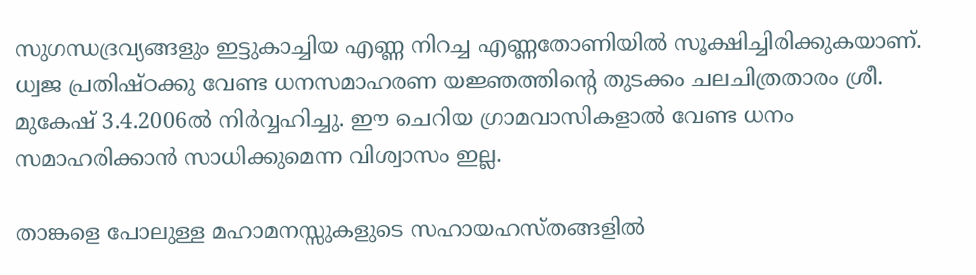സുഗന്ധദ്രവ്യങ്ങളും ഇട്ടുകാച്ചിയ എണ്ണ നിറച്ച എണ്ണതോണിയില്‍ സൂക്ഷിച്ചിരിക്കുകയാണ്. ധ്വജ പ്രതിഷ്ഠക്കു വേണ്ട ധനസമാഹരണ യജ്ഞത്തിന്റെ തുടക്കം ചലചിത്രതാരം ശ്രീ. മുകേഷ് 3.4.2006ല്‍ നിര്‍വ്വഹിച്ചു. ഈ ചെറിയ ഗ്രാമവാസികളാല്‍ വേണ്ട ധനം സമാഹരിക്കാന്‍ സാധിക്കുമെന്ന വിശ്വാസം ഇല്ല.

താങ്കളെ പോലുള്ള മഹാമനസ്സുകളുടെ സഹായഹസ്തങ്ങളില്‍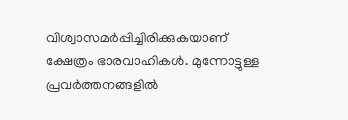വിശ്വാസമര്‍പ്പിച്ചിരിക്കുകയാണ് ക്ഷേത്രം ഭാരവാഹികള്‍. മുന്നോട്ടുള്ള പ്രവര്‍ത്തനങ്ങളില്‍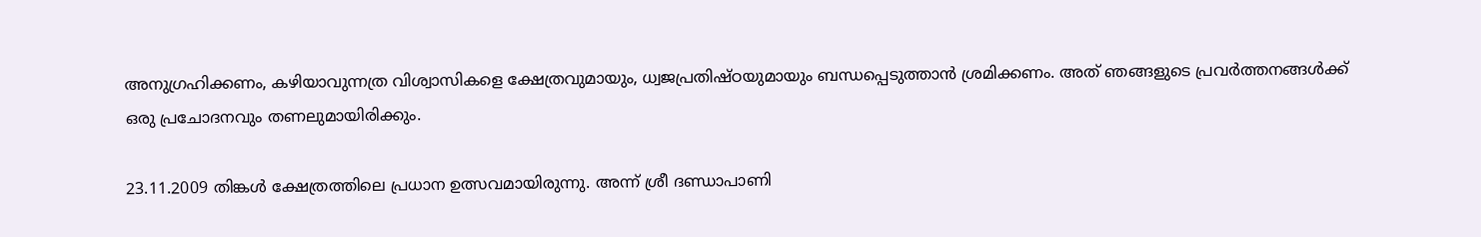അനുഗ്രഹിക്കണം, കഴിയാവുന്നത്ര വിശ്വാസികളെ ക്ഷേത്രവുമായും, ധ്വജപ്രതിഷ്ഠയുമായും ബന്ധപ്പെടുത്താന്‍ ശ്രമിക്കണം. അത് ഞങ്ങളുടെ പ്രവര്‍ത്തനങ്ങള്‍ക്ക് ഒരു പ്രചോദനവും തണലുമായിരിക്കും.

23.11.2009 തിങ്കള്‍ ക്ഷേത്രത്തിലെ പ്രധാന ഉത്സവമായിരുന്നു. അന്ന് ശ്രീ ദണ്ഡാപാണി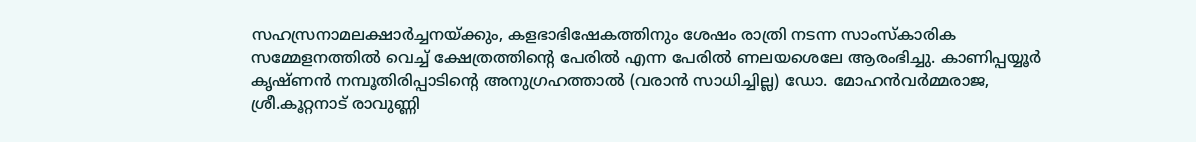സഹസ്രനാമലക്ഷാര്‍ച്ചനയ്ക്കും, കളഭാഭിഷേകത്തിനും ശേഷം രാത്രി നടന്ന സാംസ്കാരിക സമ്മേളനത്തില്‍ വെച്ച് ക്ഷേത്രത്തിന്റെ പേരില്‍ എന്ന പേരില്‍ ണലയശെലേ ആരംഭിച്ചു. കാണിപ്പയ്യൂര്‍ കൃഷ്ണന്‍ നമ്പൂതിരിപ്പാടിന്റെ അനുഗ്രഹത്താല്‍ (വരാന്‍ സാധിച്ചില്ല) ഡോ. മോഹന്‍വര്‍മ്മരാജ, ശ്രീ.കൂറ്റനാട് രാവുണ്ണി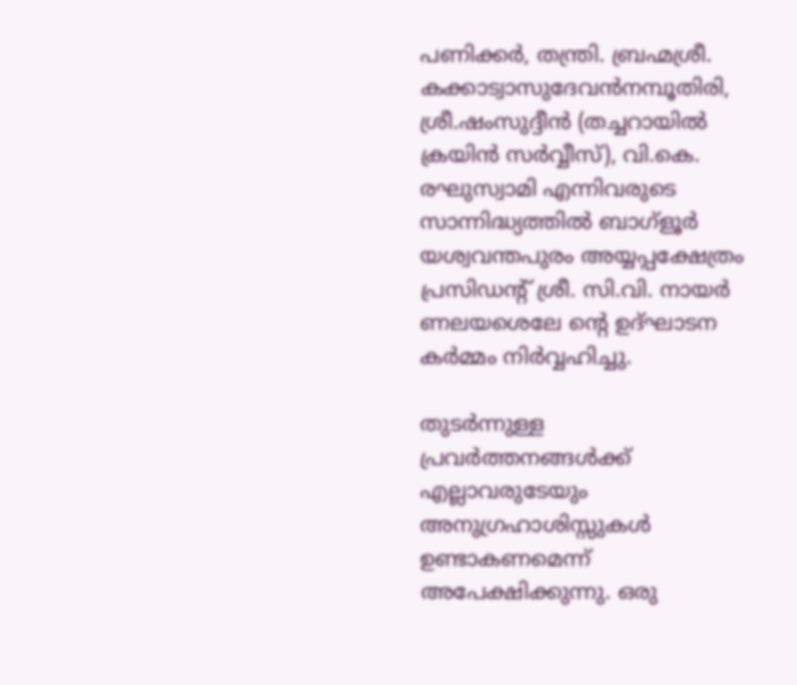പണിക്കര്‍, തന്ത്രി. ബ്രഹ്മശ്രീ. കക്കാട്വാസുദേവന്‍നമ്പൂതിരി, ശ്രീ.ഷംസുദ്ദീന്‍ (തച്ചറായില്‍ ക്രയിന്‍ സര്‍വ്വീസ്), വി.കെ. രഘുസ്വാമി എന്നിവരുടെ സാന്നിദ്ധ്യത്തില്‍ ബാഗ്ളൂര്‍ യശ്വവന്തപുരം അയ്യപ്പക്ഷേത്രം പ്രസിഡന്റ് ശ്രീ. സി.വി. നായര്‍ ണലയശെലേ ന്റെ ഉദ്ഘാടന കര്‍മ്മം നിര്‍വ്വഹിച്ചു.

തുടര്‍ന്നുള്ള പ്രവര്‍ത്തനങ്ങള്‍ക്ക് എല്ലാവരുടേയും അനുഗ്രഹാശിസ്സുകള്‍ ഉണ്ടാകണമെന്ന് അപേക്ഷിക്കുന്നു. ഒരു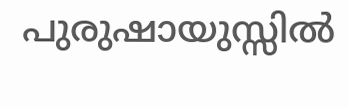പുരുഷായുസ്സില്‍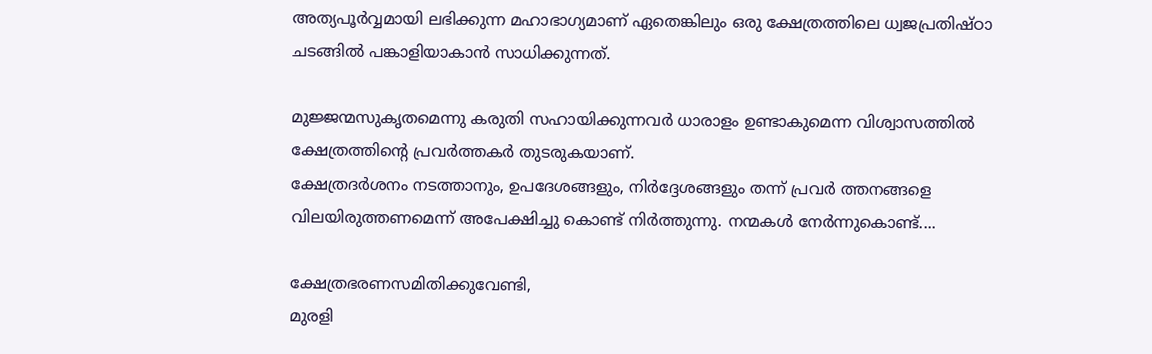അത്യപൂര്‍വ്വമായി ലഭിക്കുന്ന മഹാഭാഗ്യമാണ് ഏതെങ്കിലും ഒരു ക്ഷേത്രത്തിലെ ധ്വജപ്രതിഷ്ഠാ ചടങ്ങില്‍ പങ്കാളിയാകാന്‍ സാധിക്കുന്നത്.

മുജ്ജന്മസുകൃതമെന്നു കരുതി സഹായിക്കുന്നവര്‍ ധാരാളം ഉണ്ടാകുമെന്ന വിശ്വാസത്തില്‍ ക്ഷേത്രത്തിന്റെ പ്രവര്‍ത്തകര്‍ തുടരുകയാണ്.
ക്ഷേത്രദര്‍ശനം നടത്താനും, ഉപദേശങ്ങളും, നിര്‍ദ്ദേശങ്ങളും തന്ന് പ്രവര്‍ ത്തനങ്ങളെ വിലയിരുത്തണമെന്ന് അപേക്ഷിച്ചു കൊണ്ട് നിര്‍ത്തുന്നു. നന്മകള്‍ നേര്‍ന്നുകൊണ്ട്....

ക്ഷേത്രഭരണസമിതിക്കുവേണ്ടി,
മുരളി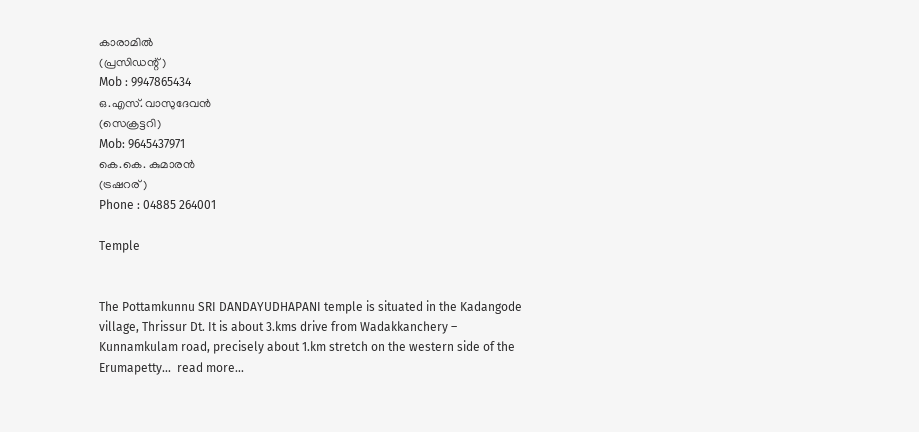കാരാമില്‍
(പ്രസിഡന്റ്)
Mob : 9947865434
ഒ.എസ്. വാസുദേവന്‍
(സെക്രട്ടറി)
Mob: 9645437971
കെ.കെ. കുമാരന്‍
(ട്രഷറര്)
Phone : 04885 264001

Temple


The Pottamkunnu SRI DANDAYUDHAPANI temple is situated in the Kadangode village, Thrissur Dt. It is about 3.kms drive from Wadakkanchery – Kunnamkulam road, precisely about 1.km stretch on the western side of the Erumapetty...  read more...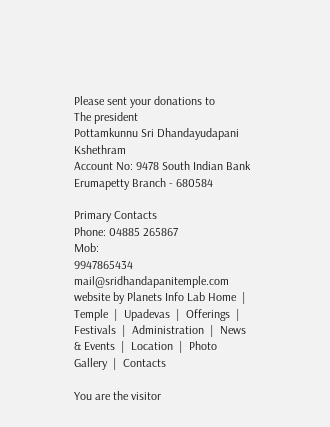Please sent your donations to
The president
Pottamkunnu Sri Dhandayudapani Kshethram
Account No: 9478 South Indian Bank Erumapetty Branch - 680584

Primary Contacts
Phone: 04885 265867
Mob:
9947865434
mail@sridhandapanitemple.com
website by Planets Info Lab Home  |  Temple  |  Upadevas  |  Offerings  |  Festivals  |  Administration  |  News & Events  |  Location  |  Photo Gallery  |  Contacts

You are the visitor